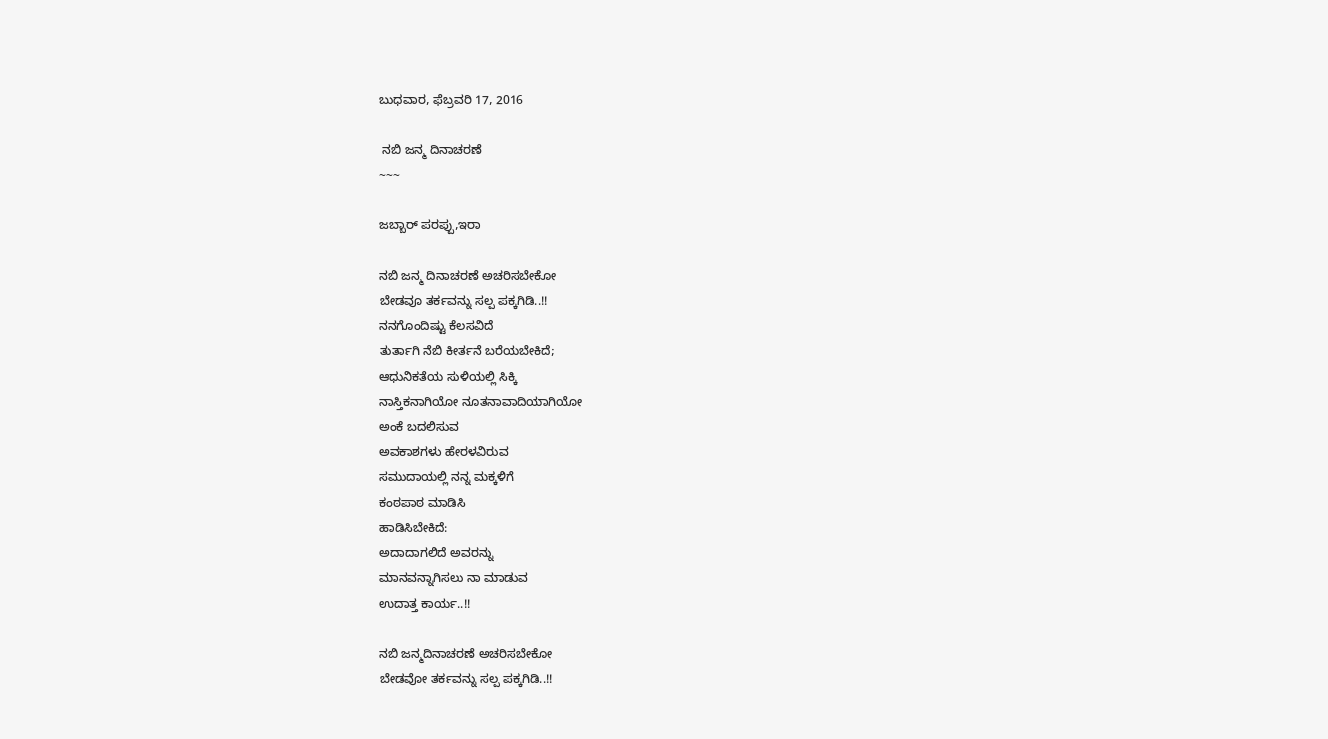ಬುಧವಾರ, ಫೆಬ್ರವರಿ 17, 2016

 ನಬಿ ಜನ್ಮ ದಿನಾಚರಣೆ
~~~

ಜಬ್ಬಾರ್ ಪರಪ್ಪು,ಇರಾ

ನಬಿ ಜನ್ಮ ದಿನಾಚರಣೆ ಅಚರಿಸಬೇಕೋ
ಬೇಡವೂ ತರ್ಕವನ್ನು ಸಲ್ಪ ಪಕ್ಕಗಿಡಿ..!!
ನನಗೊಂದಿಷ್ಟು ಕೆಲಸವಿದೆ
ತುರ್ತಾಗಿ ನೆಬಿ ಕೀರ್ತನೆ ಬರೆಯಬೇಕಿದೆ;
ಆಧುನಿಕತೆಯ ಸುಳಿಯಲ್ಲಿ ಸಿಕ್ಕಿ
ನಾಸ್ತಿಕನಾಗಿಯೋ ನೂತನಾವಾದಿಯಾಗಿಯೋ
ಅಂಕೆ ಬದಲಿಸುವ
ಅವಕಾಶಗಳು ಹೇರಳವಿರುವ
ಸಮುದಾಯಲ್ಲಿ ನನ್ನ ಮಕ್ಕಳಿಗೆ
ಕಂಠಪಾಠ ಮಾಡಿಸಿ
ಹಾಡಿಸಿಬೇಕಿದೆ:
ಅದಾದಾಗಲಿದೆ ಅವರನ್ನು
ಮಾನವನ್ನಾಗಿಸಲು ನಾ ಮಾಡುವ
ಉದಾತ್ತ ಕಾರ್ಯ..!!

ನಬಿ ಜನ್ಮದಿನಾಚರಣೆ ಅಚರಿಸಬೇಕೋ
ಬೇಡವೋ ತರ್ಕವನ್ನು ಸಲ್ಪ ಪಕ್ಕಗಿಡಿ..!!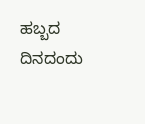ಹಬ್ಬದ ದಿನದಂದು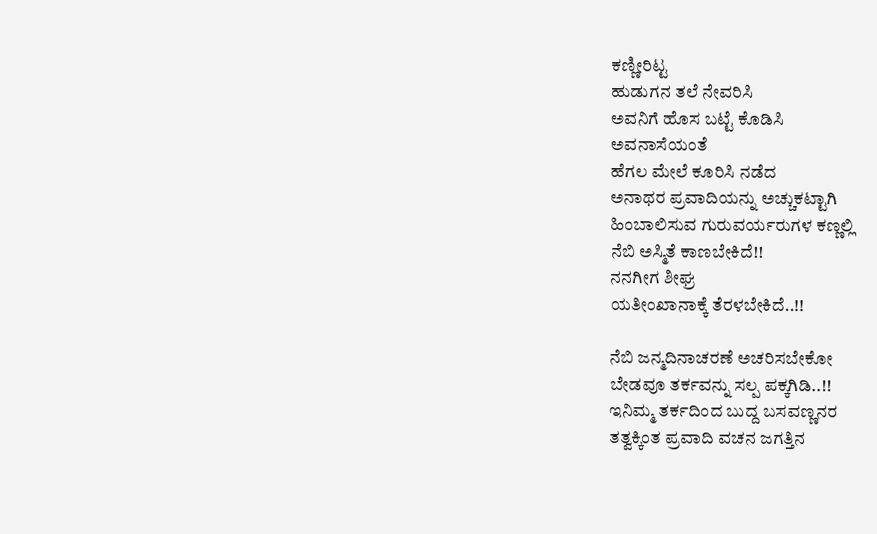ಕಣ್ಣೀರಿಟ್ಟ
ಹುಡುಗನ ತಲೆ ನೇವರಿಸಿ
ಅವನಿಗೆ ಹೊಸ ಬಟ್ಟೆ ಕೊಡಿಸಿ
ಅವನಾಸೆಯಂತೆ
ಹೆಗಲ ಮೇಲೆ ಕೂರಿಸಿ ನಡೆದ
ಅನಾಥರ ಪ್ರವಾದಿಯನ್ನು ಅಚ್ಚುಕಟ್ಟಾಗಿ
ಹಿಂಬಾಲಿಸುವ ಗುರುವರ್ಯರುಗಳ ಕಣ್ಣಲ್ಲಿ
ನೆಬಿ ಅಸ್ಮಿತೆ ಕಾಣಬೇಕಿದೆ!!
ನನಗೀಗ ಶೀಘ್ರ
ಯತೀಂಖಾನಾಕ್ಕೆ ತೆರಳಬೇಕಿದೆ..!!

ನೆಬಿ ಜನ್ಮದಿನಾಚರಣೆ ಅಚರಿಸಬೇಕೋ
ಬೇಡವೂ ತರ್ಕವನ್ನು ಸಲ್ಪ ಪಕ್ಕಗಿಡಿ..!!
ಇನಿಮ್ಮ ತರ್ಕದಿಂದ ಬುದ್ದ ಬಸವಣ್ಣನರ
ತತ್ವಕ್ಕಿಂತ ಪ್ರವಾದಿ ವಚನ ಜಗತ್ತಿನ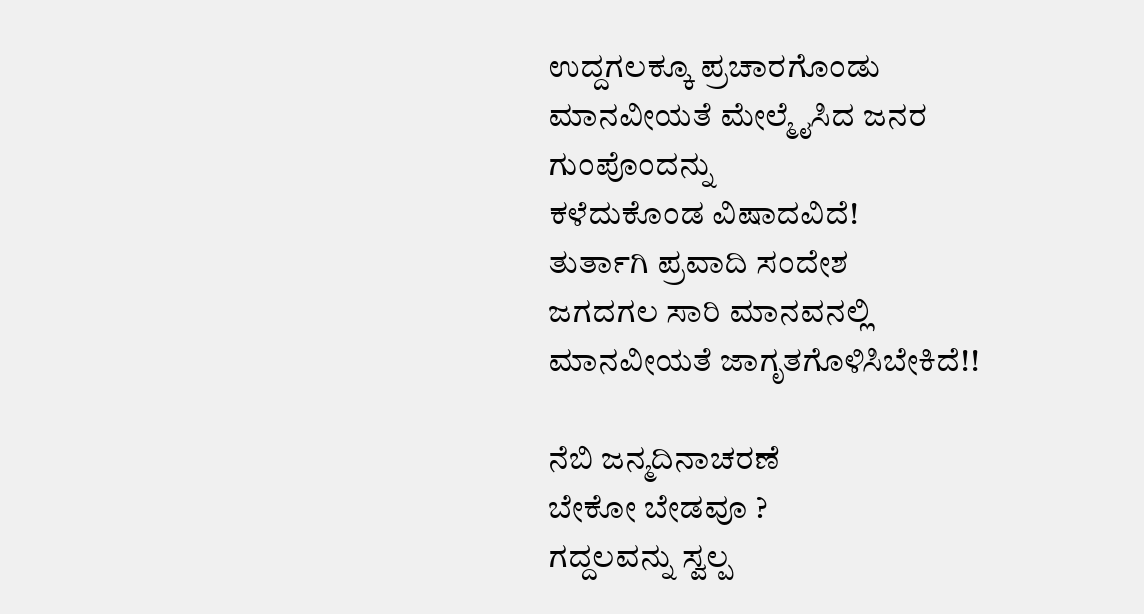ಉದ್ದಗಲಕ್ಕೂ ಪ್ರಚಾರಗೊಂಡು
ಮಾನವೀಯತೆ ಮೇಲ್ಮೈಸಿದ ಜನರ
ಗುಂಪೊಂದನ್ನು
ಕಳೆದುಕೊಂಡ ವಿಷಾದವಿದೆ!
ತುರ್ತಾಗಿ ಪ್ರವಾದಿ ಸಂದೇಶ
ಜಗದಗಲ ಸಾರಿ ಮಾನವನಲ್ಲಿ
ಮಾನವೀಯತೆ ಜಾಗೃತಗೊಳಿಸಿಬೇಕಿದೆ!!

ನೆಬಿ ಜನ್ಮದಿನಾಚರಣೆ
ಬೇಕೋ ಬೇಡವೂ ?
ಗದ್ದಲವನ್ನು ಸ್ವಲ್ಪ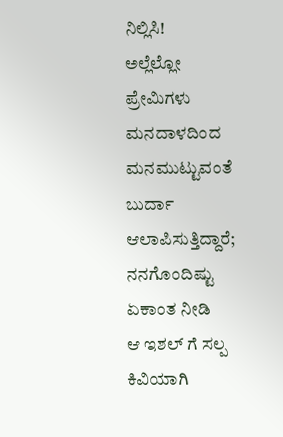ನಿಲ್ಲಿಸಿ!
ಅಲ್ಲೆಲ್ಲೋ ಪ್ರೇಮಿಗಳು
ಮನದಾಳದಿಂದ ಮನಮುಟ್ಟುವಂತೆ
ಬುರ್ದಾ ಆಲಾಪಿಸುತ್ತಿದ್ದಾರೆ;
ನನಗೊಂದಿಷ್ಟು ಏಕಾಂತ ನೀಡಿ
ಆ ಇಶಲ್ ಗೆ ಸಲ್ಪ ಕಿವಿಯಾಗಿ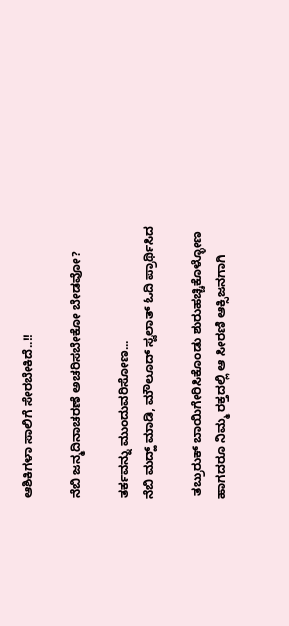ಆಶಿಕಿಗಳಾ ಸಾಲಿಗೆ ಸೇರಬೇಕಿದೆ..!!

ನೆಬಿ ಜನ್ಮದಿನಾಚರಣೆ ಅಚರಿಸಬೇಕೋ ಬೇಡವೋ?

ತರ್ಕವನ್ನು ಮುಂದುವರಿಸೋಣ...
ನೆಬಿ ಮದ್ಹ್ ಮಾಡಿ, ಮೌಲೂದ್ ಸ್ವಲಾತ್ ಓದಿ ಪ್ರಾರ್ಥಿಸಿದ

 ತಬ್ರುರುಕ್ ಬಾಯಿಗೇರಿಸಿಕೊಂಡು ಶುರುಹಚ್ಚಿಕೊಳ್ಳೋಣ
ಹಾಗದರೂ ನಿಮ್ಮ ರಕ್ತದಲ್ಲಿ ಆ ಸೀರಣಿ ಆಕ್ಸಿಜನಗಾಗಿ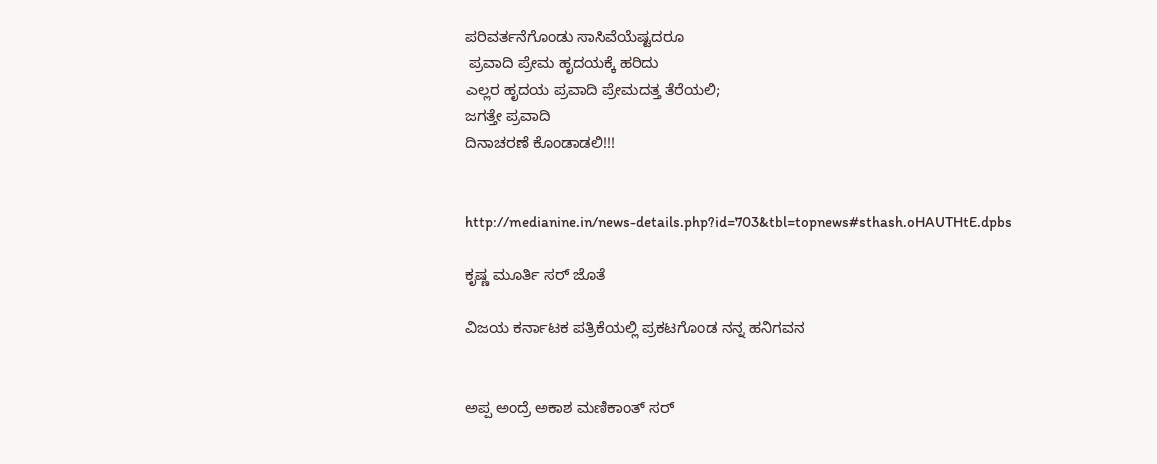ಪರಿವರ್ತನೆಗೊಂಡು ಸಾಸಿವೆಯೆಷ್ಟದರೂ
 ಪ್ರವಾದಿ ಪ್ರೇಮ ಹೃದಯಕ್ಕೆ ಹರಿದು
ಎಲ್ಲರ ಹೃದಯ ಪ್ರವಾದಿ ಪ್ರೇಮದತ್ತ ತೆರೆಯಲಿ;
ಜಗತ್ತೇ ಪ್ರವಾದಿ
ದಿನಾಚರಣೆ ಕೊಂಡಾಡಲಿ!!!


http://medianine.in/news-details.php?id=703&tbl=topnews#sthash.oHAUTHtE.dpbs

ಕೃಷ್ಣ ಮೂರ್ತಿ ಸರ್ ಜೊತೆ

ವಿಜಯ ಕರ್ನಾಟಕ ಪತ್ರಿಕೆಯಲ್ಲಿ ಪ್ರಕಟಗೊಂಡ ನನ್ನ ಹನಿಗವನ


ಅಪ್ಪ ಅಂದ್ರೆ ಅಕಾಶ ಮಣಿಕಾಂತ್ ಸರ್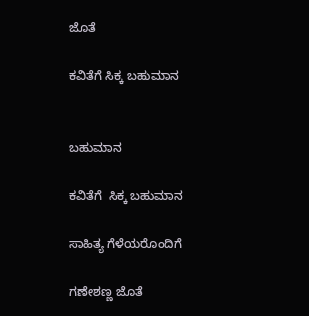ಜೊತೆ

ಕವಿತೆಗೆ ಸಿಕ್ಕ ಬಹುಮಾನ


ಬಹುಮಾನ

ಕವಿತೆಗೆ  ಸಿಕ್ಕ ಬಹುಮಾನ

ಸಾಹಿತ್ಯ ಗೆಳೆಯರೊಂದಿಗೆ

ಗಣೇಶಣ್ಣ ಜೊತೆ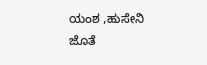ಯಂಶ ,ಹುಸೇನಿ ಜೊತೆ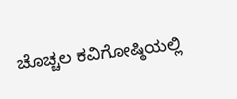ಚೊಚ್ಚಲ ಕವಿಗೋಷ್ಠಿಯಲ್ಲಿ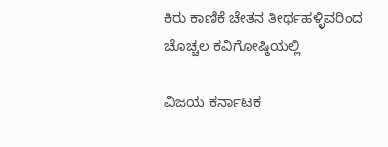ಕಿರು ಕಾಣಿಕೆ ಚೇತನ ತೀರ್ಥಹಳ್ಳಿವರಿಂದ
ಚೊಚ್ಚಲ ಕವಿಗೋಷ್ಠಿಯಲ್ಲಿ

ವಿಜಯ ಕರ್ನಾಟಕ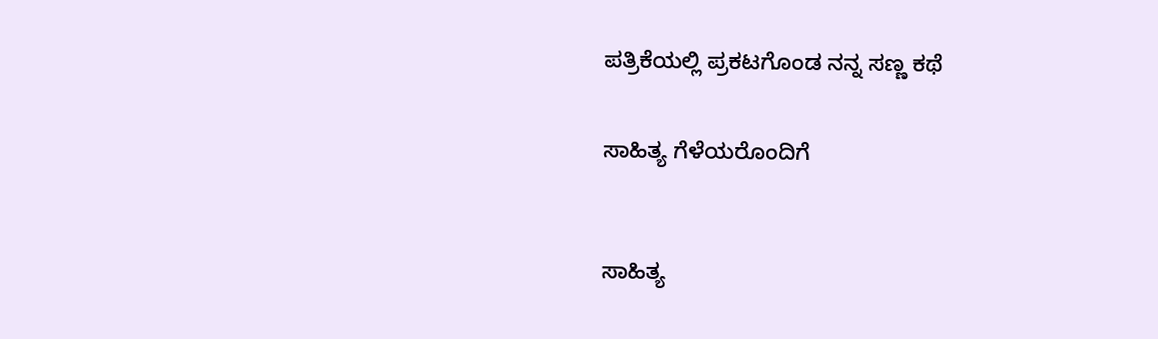ಪತ್ರಿಕೆಯಲ್ಲಿ ಪ್ರಕಟಗೊಂಡ ನನ್ನ ಸಣ್ಣ ಕಥೆ


ಸಾಹಿತ್ಯ ಗೆಳೆಯರೊಂದಿಗೆ



ಸಾಹಿತ್ಯ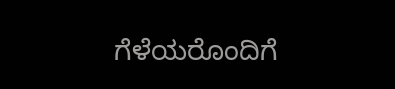ಗೆಳೆಯರೊಂದಿಗೆ